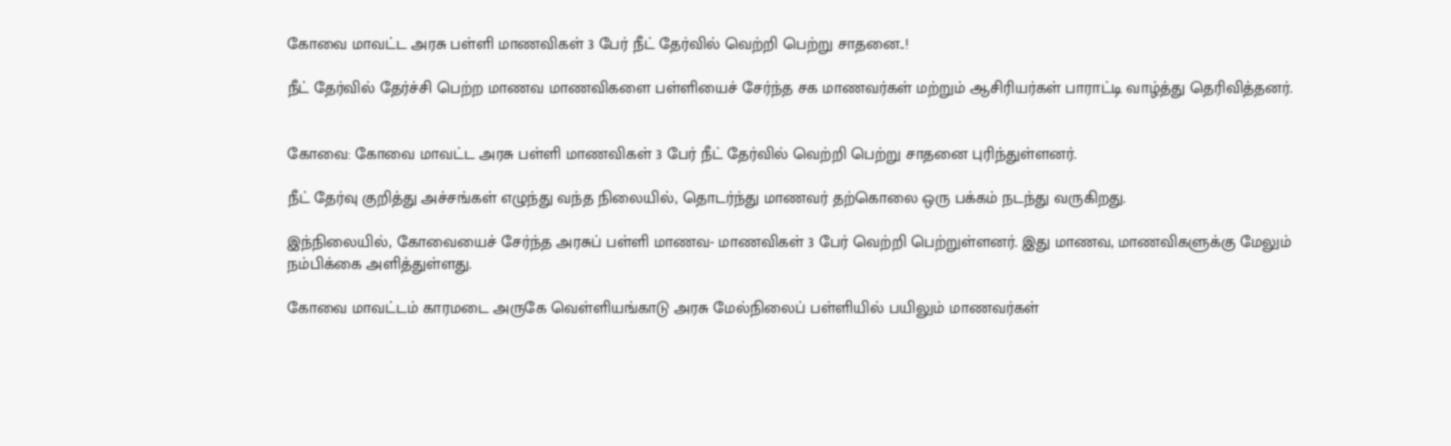கோவை மாவட்ட அரசு பள்ளி மாணவிகள் 3 பேர் நீட் தேர்வில் வெற்றி பெற்று சாதனை..!

நீட் தேர்வில் தேர்ச்சி பெற்ற மாணவ மாணவிகளை பள்ளியைச் சேர்ந்த சக மாணவர்கள் மற்றும் ஆசிரியர்கள் பாராட்டி வாழ்த்து தெரிவித்தனர்.


கோவை: கோவை மாவட்ட அரசு பள்ளி மாணவிகள் 3 பேர் நீட் தேர்வில் வெற்றி பெற்று சாதனை புரிந்துள்ளனர்.

நீட் தேர்வு குறித்து அச்சங்கள் எழுந்து வந்த நிலையில், தொடர்ந்து மாணவர் தற்கொலை ஒரு பக்கம் நடந்து வருகிறது.

இந்நிலையில், கோவையைச் சேர்ந்த அரசுப் பள்ளி மாணவ- மாணவிகள் 3 பேர் வெற்றி பெற்றுள்ளனர். இது மாணவ, மாணவிகளுக்கு மேலும் நம்பிக்கை அளித்துள்ளது.

கோவை மாவட்டம் காரமடை அருகே வெள்ளியங்காடு அரசு மேல்நிலைப் பள்ளியில் பயிலும் மாணவர்கள்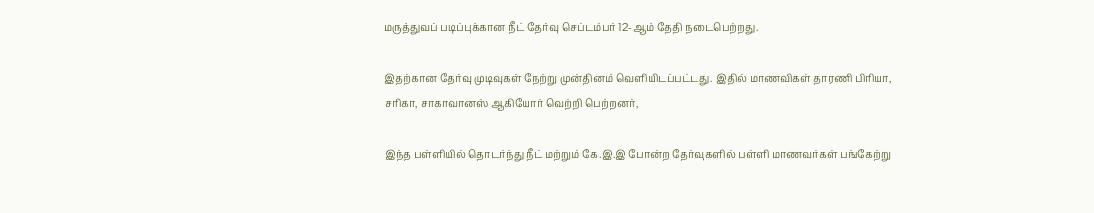மருத்துவப் படிப்புக்கான நீட் தேர்வு செப்டம்பர் 12-ஆம் தேதி நடைபெற்றது.

இதற்கான தேர்வு முடிவுகள் நேற்று முன்தினம் வெளியிடப்பட்டது. இதில் மாணவிகள் தாரணி பிரியா, சரிகா, சாகாவானஸ் ஆகியோர் வெற்றி பெற்றனர்,

இந்த பள்ளியில் தொடர்ந்து நீட் மற்றும் கே.இ.இ போன்ற தேர்வுகளில் பள்ளி மாணவர்கள் பங்கேற்று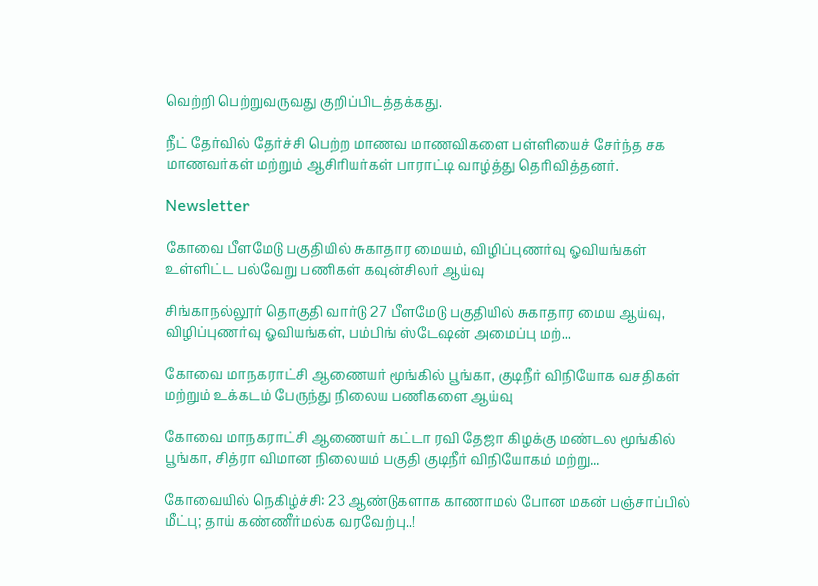வெற்றி பெற்றுவருவது குறிப்பிடத்தக்கது.

நீட் தேர்வில் தேர்ச்சி பெற்ற மாணவ மாணவிகளை பள்ளியைச் சேர்ந்த சக மாணவர்கள் மற்றும் ஆசிரியர்கள் பாராட்டி வாழ்த்து தெரிவித்தனர்.

Newsletter

கோவை பீளமேடு பகுதியில் சுகாதார மையம், விழிப்புணர்வு ஓவியங்கள் உள்ளிட்ட பல்வேறு பணிகள் கவுன்சிலர் ஆய்வு

சிங்காநல்லூர் தொகுதி வார்டு 27 பீளமேடு பகுதியில் சுகாதார மைய ஆய்வு, விழிப்புணர்வு ஓவியங்கள், பம்பிங் ஸ்டேஷன் அமைப்பு மற்...

கோவை மாநகராட்சி ஆணையர் மூங்கில் பூங்கா, குடிநீர் விநியோக வசதிகள் மற்றும் உக்கடம் பேருந்து நிலைய பணிகளை ஆய்வு

கோவை மாநகராட்சி ஆணையர் கட்டா ரவி தேஜா கிழக்கு மண்டல மூங்கில் பூங்கா, சித்ரா விமான நிலையம் பகுதி குடிநீர் விநியோகம் மற்று...

கோவையில் நெகிழ்ச்சி: 23 ஆண்டுகளாக காணாமல் போன மகன் பஞ்சாப்பில் மீட்பு; தாய் கண்ணீர்மல்க வரவேற்பு..!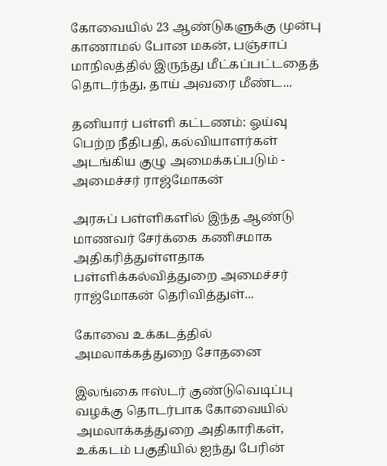கோவையில் 23 ஆண்டுகளுக்கு முன்பு காணாமல் போன மகன், பஞ்சாப் மாநிலத்தில் இருந்து மீட்கப்பட்டதைத் தொடர்ந்து, தாய் அவரை மீண்ட...

தனியார் பள்ளி கட்டணம்: ஓய்வு பெற்ற நீதிபதி, கல்வியாளர்கள் அடங்கிய குழு அமைக்கப்படும் - அமைச்சர் ராஜ்மோகன்

அரசுப் பள்ளிகளில் இந்த ஆண்டு மாணவர் சேர்க்கை கணிசமாக அதிகரித்துள்ளதாக பள்ளிக்கல்வித்துறை அமைச்சர் ராஜ்மோகன் தெரிவித்துள்...

கோவை உக்கடத்தில் அமலாக்கத்துறை சோதனை

இலங்கை ஈஸ்டர் குண்டுவெடிப்பு வழக்கு தொடர்பாக கோவையில் அமலாக்கத்துறை அதிகாரிகள், உக்கடம் பகுதியில் ஐந்து பேரின்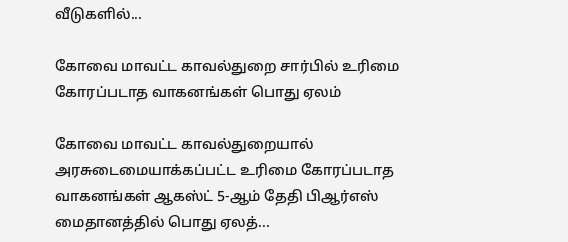வீடுகளில்...

கோவை மாவட்ட காவல்துறை சார்பில் உரிமை கோரப்படாத வாகனங்கள் பொது ஏலம்

கோவை மாவட்ட காவல்துறையால் அரசுடைமையாக்கப்பட்ட உரிமை கோரப்படாத வாகனங்கள் ஆகஸ்ட் 5-ஆம் தேதி பிஆர்எஸ் மைதானத்தில் பொது ஏலத்...